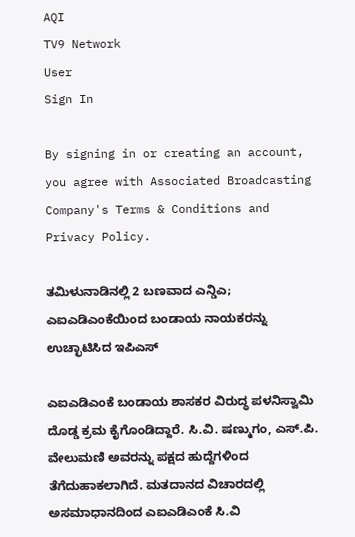AQI
TV9 Network
User
Sign In

By signing in or creating an account, you agree with Associated Broadcasting Company's Terms & Conditions and Privacy Policy.

ತಮಿಳುನಾಡಿನಲ್ಲಿ 2 ಬಣವಾದ ಎನ್ಡಿಎ; ಎಐಎಡಿಎಂಕೆಯಿಂದ ಬಂಡಾಯ ನಾಯಕರನ್ನು ಉಚ್ಛಾಟಿಸಿದ ಇಪಿಎಸ್

ಎಐಎಡಿಎಂಕೆ ಬಂಡಾಯ ಶಾಸಕರ ವಿರುದ್ಧ ಪಳನಿಸ್ವಾಮಿ ದೊಡ್ಡ ಕ್ರಮ ಕೈಗೊಂಡಿದ್ದಾರೆ. ಸಿ.ವಿ. ಷಣ್ಮುಗಂ, ಎಸ್.ಪಿ. ವೇಲುಮಣಿ ಅವರನ್ನು ಪಕ್ಷದ ಹುದ್ದೆಗಳಿಂದ ತೆಗೆದುಹಾಕಲಾಗಿದೆ. ಮತದಾನದ ವಿಚಾರದಲ್ಲಿ ಅಸಮಾಧಾನದಿಂದ ಎಐಎಡಿಎಂಕೆ ಸಿ.ವಿ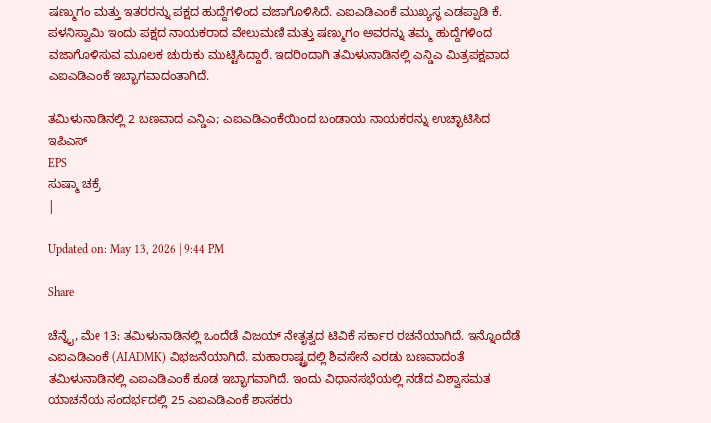ಷಣ್ಮುಗಂ ಮತ್ತು ಇತರರನ್ನು ಪಕ್ಷದ ಹುದ್ದೆಗಳಿಂದ ವಜಾಗೊಳಿಸಿದೆ. ಎಐಎಡಿಎಂಕೆ ಮುಖ್ಯಸ್ಥ ಎಡಪ್ಪಾಡಿ ಕೆ. ಪಳನಿಸ್ವಾಮಿ ಇಂದು ಪಕ್ಷದ ನಾಯಕರಾದ ವೇಲುಮಣಿ ಮತ್ತು ಷಣ್ಮುಗಂ ಅವರನ್ನು ತಮ್ಮ ಹುದ್ದೆಗಳಿಂದ ವಜಾಗೊಳಿಸುವ ಮೂಲಕ ಚುರುಕು ಮುಟ್ಟಿಸಿದ್ದಾರೆ. ಇದರಿಂದಾಗಿ ತಮಿಳುನಾಡಿನಲ್ಲಿ ಎನ್ಡಿಎ ಮಿತ್ರಪಕ್ಷವಾದ ಎಐಎಡಿಎಂಕೆ ಇಬ್ಭಾಗವಾದಂತಾಗಿದೆ.

ತಮಿಳುನಾಡಿನಲ್ಲಿ 2 ಬಣವಾದ ಎನ್ಡಿಎ; ಎಐಎಡಿಎಂಕೆಯಿಂದ ಬಂಡಾಯ ನಾಯಕರನ್ನು ಉಚ್ಛಾಟಿಸಿದ ಇಪಿಎಸ್
EPS
ಸುಷ್ಮಾ ಚಕ್ರೆ
|

Updated on: May 13, 2026 | 9:44 PM

Share

ಚೆನ್ನೈ, ಮೇ 13: ತಮಿಳುನಾಡಿನಲ್ಲಿ ಒಂದೆಡೆ ವಿಜಯ್ ನೇತೃತ್ವದ ಟಿವಿಕೆ ಸರ್ಕಾರ ರಚನೆಯಾಗಿದೆ. ಇನ್ನೊಂದೆಡೆ ಎಐಎಡಿಎಂಕೆ (AIADMK) ವಿಭಜನೆಯಾಗಿದೆ. ಮಹಾರಾಷ್ಟ್ರದಲ್ಲಿ ಶಿವಸೇನೆ ಎರಡು ಬಣವಾದಂತೆ ತಮಿಳುನಾಡಿನಲ್ಲಿ ಎಐಎಡಿಎಂಕೆ ಕೂಡ ಇಬ್ಭಾಗವಾಗಿದೆ. ಇಂದು ವಿಧಾನಸಭೆಯಲ್ಲಿ ನಡೆದ ವಿಶ್ವಾಸಮತ ಯಾಚನೆಯ ಸಂದರ್ಭದಲ್ಲಿ 25 ಎಐಎಡಿಎಂಕೆ ಶಾಸಕರು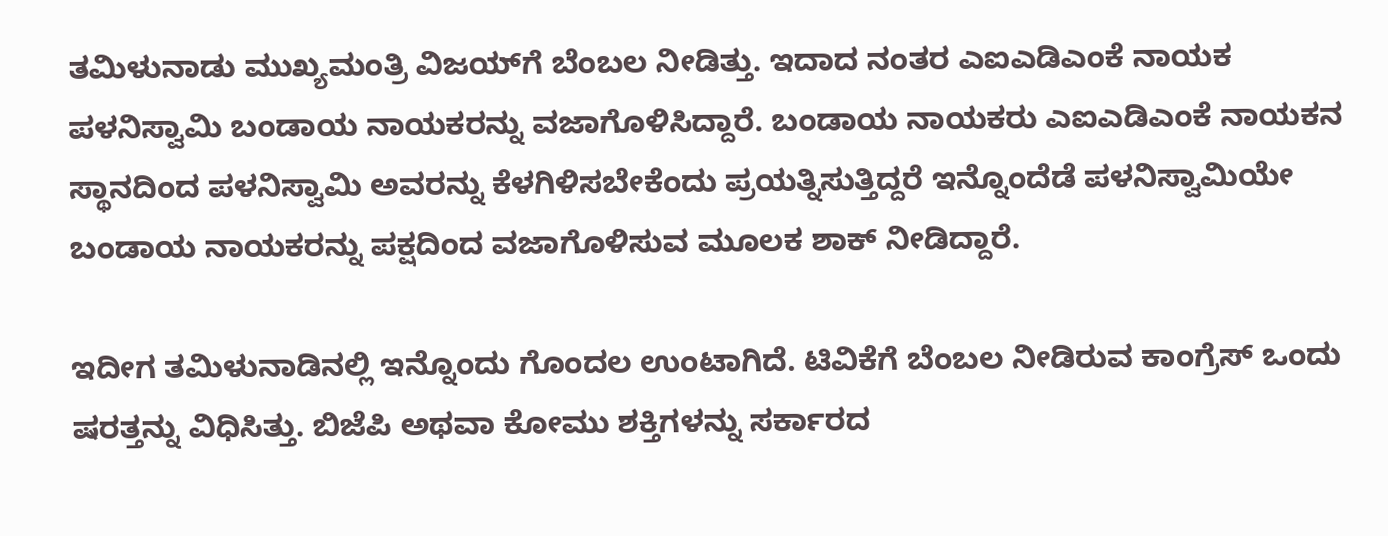ತಮಿಳುನಾಡು ಮುಖ್ಯಮಂತ್ರಿ ವಿಜಯ್‌ಗೆ ಬೆಂಬಲ ನೀಡಿತ್ತು. ಇದಾದ ನಂತರ ಎಐಎಡಿಎಂಕೆ ನಾಯಕ ಪಳನಿಸ್ವಾಮಿ ಬಂಡಾಯ ನಾಯಕರನ್ನು ವಜಾಗೊಳಿಸಿದ್ದಾರೆ. ಬಂಡಾಯ ನಾಯಕರು ಎಐಎಡಿಎಂಕೆ ನಾಯಕನ ಸ್ಥಾನದಿಂದ ಪಳನಿಸ್ವಾಮಿ ಅವರನ್ನು ಕೆಳಗಿಳಿಸಬೇಕೆಂದು ಪ್ರಯತ್ನಿಸುತ್ತಿದ್ದರೆ ಇನ್ನೊಂದೆಡೆ ಪಳನಿಸ್ವಾಮಿಯೇ ಬಂಡಾಯ ನಾಯಕರನ್ನು ಪಕ್ಷದಿಂದ ವಜಾಗೊಳಿಸುವ ಮೂಲಕ ಶಾಕ್ ನೀಡಿದ್ದಾರೆ.

ಇದೀಗ ತಮಿಳುನಾಡಿನಲ್ಲಿ ಇನ್ನೊಂದು ಗೊಂದಲ ಉಂಟಾಗಿದೆ. ಟಿವಿಕೆಗೆ ಬೆಂಬಲ ನೀಡಿರುವ ಕಾಂಗ್ರೆಸ್ ಒಂದು ಷರತ್ತನ್ನು ವಿಧಿಸಿತ್ತು. ಬಿಜೆಪಿ ಅಥವಾ ಕೋಮು ಶಕ್ತಿಗಳನ್ನು ಸರ್ಕಾರದ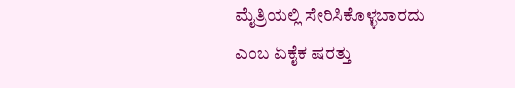ಮೈತ್ರಿಯಲ್ಲಿ ಸೇರಿಸಿಕೊಳ್ಳಬಾರದು ಎಂಬ ಏಕೈಕ ಷರತ್ತು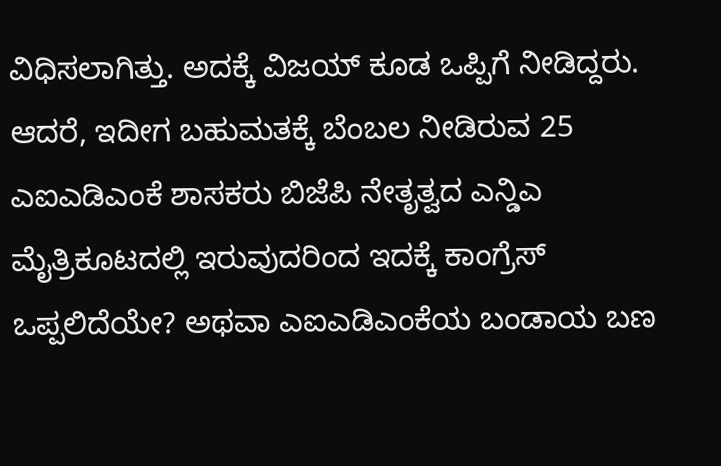ವಿಧಿಸಲಾಗಿತ್ತು. ಅದಕ್ಕೆ ವಿಜಯ್ ಕೂಡ ಒಪ್ಪಿಗೆ ನೀಡಿದ್ದರು. ಆದರೆ, ಇದೀಗ ಬಹುಮತಕ್ಕೆ ಬೆಂಬಲ ನೀಡಿರುವ 25 ಎಐಎಡಿಎಂಕೆ ಶಾಸಕರು ಬಿಜೆಪಿ ನೇತೃತ್ವದ ಎನ್ಡಿಎ ಮೈತ್ರಿಕೂಟದಲ್ಲಿ ಇರುವುದರಿಂದ ಇದಕ್ಕೆ ಕಾಂಗ್ರೆಸ್ ಒಪ್ಪಲಿದೆಯೇ? ಅಥವಾ ಎಐಎಡಿಎಂಕೆಯ ಬಂಡಾಯ ಬಣ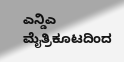ಎನ್ಡಿಎ ಮೈತ್ರಿಕೂಟದಿಂದ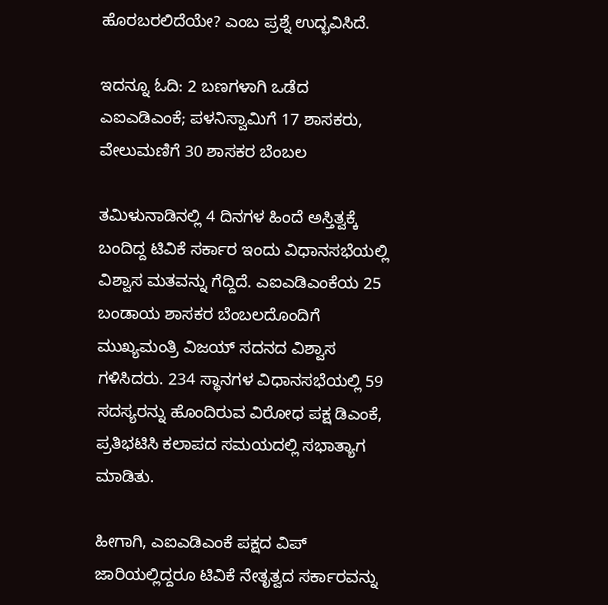ಹೊರಬರಲಿದೆಯೇ? ಎಂಬ ಪ್ರಶ್ನೆ ಉದ್ಭವಿಸಿದೆ.

ಇದನ್ನೂ ಓದಿ: 2 ಬಣಗಳಾಗಿ ಒಡೆದ ಎಐಎಡಿಎಂಕೆ; ಪಳನಿಸ್ವಾಮಿಗೆ 17 ಶಾಸಕರು, ವೇಲುಮಣಿಗೆ 30 ಶಾಸಕರ ಬೆಂಬಲ

ತಮಿಳುನಾಡಿನಲ್ಲಿ 4 ದಿನಗಳ ಹಿಂದೆ ಅಸ್ತಿತ್ವಕ್ಕೆ ಬಂದಿದ್ದ ಟಿವಿಕೆ ಸರ್ಕಾರ ಇಂದು ವಿಧಾನಸಭೆಯಲ್ಲಿ ವಿಶ್ವಾಸ ಮತವನ್ನು ಗೆದ್ದಿದೆ. ಎಐಎಡಿಎಂಕೆಯ 25 ಬಂಡಾಯ ಶಾಸಕರ ಬೆಂಬಲದೊಂದಿಗೆ ಮುಖ್ಯಮಂತ್ರಿ ವಿಜಯ್ ಸದನದ ವಿಶ್ವಾಸ ಗಳಿಸಿದರು. 234 ಸ್ಥಾನಗಳ ವಿಧಾನಸಭೆಯಲ್ಲಿ 59 ಸದಸ್ಯರನ್ನು ಹೊಂದಿರುವ ವಿರೋಧ ಪಕ್ಷ ಡಿಎಂಕೆ, ಪ್ರತಿಭಟಿಸಿ ಕಲಾಪದ ಸಮಯದಲ್ಲಿ ಸಭಾತ್ಯಾಗ ಮಾಡಿತು.

ಹೀಗಾಗಿ, ಎಐಎಡಿಎಂಕೆ ಪಕ್ಷದ ವಿಪ್‌ ಜಾರಿಯಲ್ಲಿದ್ದರೂ ಟಿವಿಕೆ ನೇತೃತ್ವದ ಸರ್ಕಾರವನ್ನು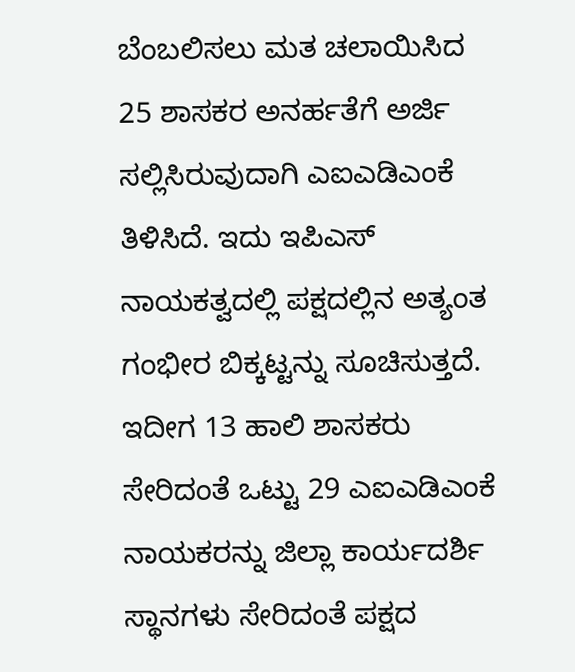ಬೆಂಬಲಿಸಲು ಮತ ಚಲಾಯಿಸಿದ 25 ಶಾಸಕರ ಅನರ್ಹತೆಗೆ ಅರ್ಜಿ ಸಲ್ಲಿಸಿರುವುದಾಗಿ ಎಐಎಡಿಎಂಕೆ ತಿಳಿಸಿದೆ. ಇದು ಇಪಿಎಸ್ ನಾಯಕತ್ವದಲ್ಲಿ ಪಕ್ಷದಲ್ಲಿನ ಅತ್ಯಂತ ಗಂಭೀರ ಬಿಕ್ಕಟ್ಟನ್ನು ಸೂಚಿಸುತ್ತದೆ. ಇದೀಗ 13 ಹಾಲಿ ಶಾಸಕರು ಸೇರಿದಂತೆ ಒಟ್ಟು 29 ಎಐಎಡಿಎಂಕೆ ನಾಯಕರನ್ನು ಜಿಲ್ಲಾ ಕಾರ್ಯದರ್ಶಿ ಸ್ಥಾನಗಳು ಸೇರಿದಂತೆ ಪಕ್ಷದ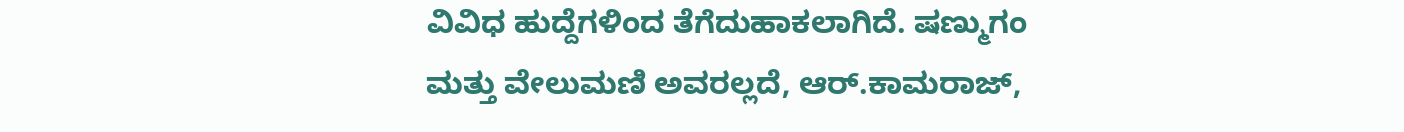ವಿವಿಧ ಹುದ್ದೆಗಳಿಂದ ತೆಗೆದುಹಾಕಲಾಗಿದೆ. ಷಣ್ಮುಗಂ ಮತ್ತು ವೇಲುಮಣಿ ಅವರಲ್ಲದೆ, ಆರ್.ಕಾಮರಾಜ್,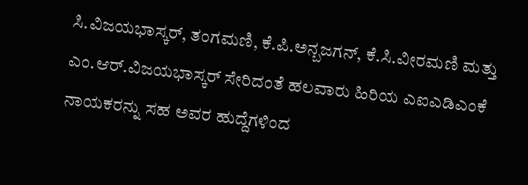ಸಿ.ವಿಜಯಭಾಸ್ಕರ್, ತಂಗಮಣಿ, ಕೆ.ಪಿ.ಅನ್ಬಜಗನ್, ಕೆ.ಸಿ.ವೀರಮಣಿ ಮತ್ತು ಎಂ.ಆರ್.ವಿಜಯಭಾಸ್ಕರ್ ಸೇರಿದಂತೆ ಹಲವಾರು ಹಿರಿಯ ಎಐಎಡಿಎಂಕೆ ನಾಯಕರನ್ನು ಸಹ ಅವರ ಹುದ್ದೆಗಳಿಂದ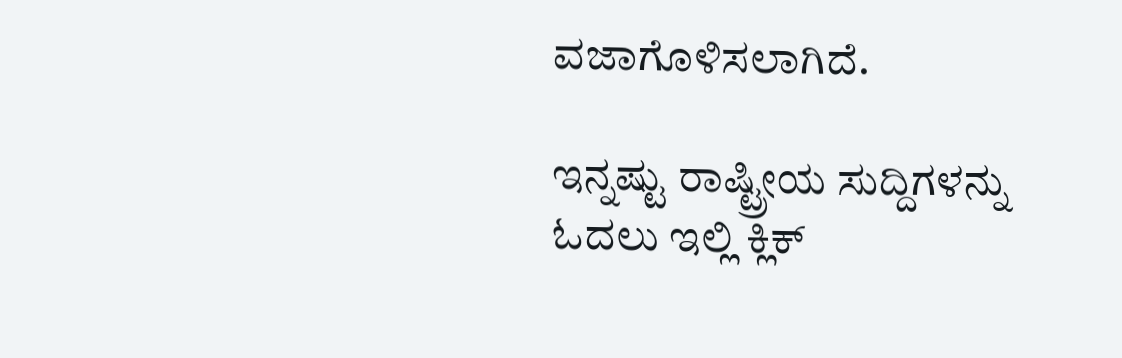ವಜಾಗೊಳಿಸಲಾಗಿದೆ.

ಇನ್ನಷ್ಟು ರಾಷ್ಟ್ರೀಯ ಸುದ್ದಿಗಳನ್ನು ಓದಲು ಇಲ್ಲಿ ಕ್ಲಿಕ್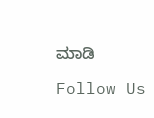ಮಾಡಿ

Follow Us